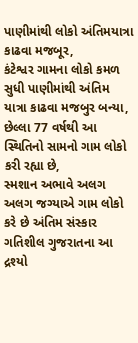પાણીમાંથી લોકો અંતિમયાત્રા કાઢવા મજબૂર,
કંટેશ્વર ગામના લોકો કમળ સુધી પાણીમાંથી અંતિમ યાત્રા કાઢવા મજબુર બન્યા,
છેલ્લા 77 વર્ષથી આ સ્થિતિનો સામનો ગામ લોકો કરી રહ્યા છે,
સ્મશાન અભાવે અલગ અલગ જગ્યાએ ગામ લોકો કરે છે અંતિમ સંસ્કાર
ગતિશીલ ગુજરાતના આ દ્રશ્યો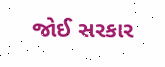જોઈ સરકાર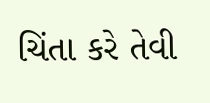ચિંતા કરે તેવી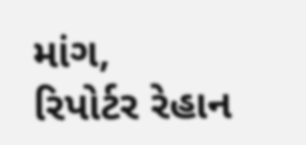માંગ,
રિપોર્ટર રેહાન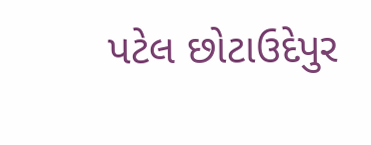પટેલ છોટાઉદેપુર